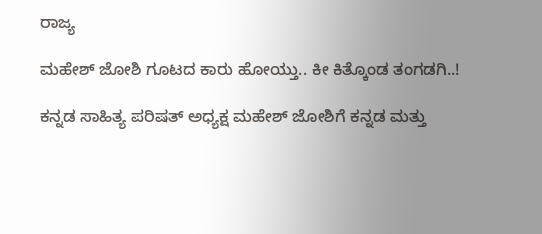ರಾಜ್ಯ

ಮಹೇಶ್ ಜೋಶಿ ಗೂಟದ ಕಾರು ಹೋಯ್ತು.. ಕೀ ಕಿತ್ಕೊಂಡ ತಂಗಡಗಿ..!

ಕನ್ನಡ ಸಾಹಿತ್ಯ ಪರಿಷತ್ ಅಧ್ಯಕ್ಷ ಮಹೇಶ್ ಜೋಶಿಗೆ ಕನ್ನಡ ಮತ್ತು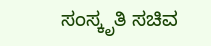ಸಂಸ್ಕೃತಿ ಸಚಿವ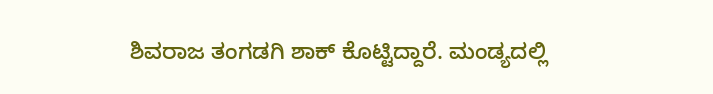ಶಿವರಾಜ ತಂಗಡಗಿ ಶಾಕ್ ಕೊಟ್ಟಿದ್ದಾರೆ. ಮಂಡ್ಯದಲ್ಲಿ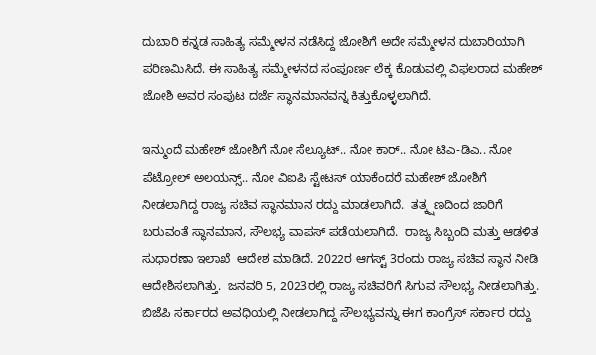ದುಬಾರಿ ಕನ್ನಡ ಸಾಹಿತ್ಯ ಸಮ್ಮೇಳನ ನಡೆಸಿದ್ದ ಜೋಶಿಗೆ ಅದೇ ಸಮ್ಮೇಳನ ದುಬಾರಿಯಾಗಿ ಪರಿಣಮಿಸಿದೆ. ಈ ಸಾಹಿತ್ಯ ಸಮ್ಮೇಳನದ ಸಂಪೂರ್ಣ ಲೆಕ್ಕ ಕೊಡುವಲ್ಲಿ ವಿಫಲರಾದ ಮಹೇಶ್ ಜೋಶಿ ಅವರ ಸಂಪುಟ ದರ್ಜೆ ಸ್ಥಾನಮಾನವನ್ನ ಕಿತ್ತುಕೊಳ್ಳಲಾಗಿದೆ.

ಇನ್ಮುಂದೆ ಮಹೇಶ್ ಜೋಶಿಗೆ ನೋ ಸೆಲ್ಯೂಟ್.. ನೋ ಕಾರ್.. ನೋ ಟಿಎ-ಡಿಎ.. ನೋ ಪೆಟ್ರೋಲ್ ಅಲಯನ್ಸ್.. ನೋ ವಿಐಪಿ ಸ್ಟೇಟಸ್ ಯಾಕೆಂದರೆ ಮಹೇಶ್ ಜೋಶಿಗೆ ನೀಡಲಾಗಿದ್ದ ರಾಜ್ಯ ಸಚಿವ ಸ್ಥಾನಮಾನ ರದ್ದು ಮಾಡಲಾಗಿದೆ.  ತತ್ಕ್ಷಣದಿಂದ ಜಾರಿಗೆ ಬರುವಂತೆ ಸ್ಥಾನಮಾನ, ಸೌಲಭ್ಯ ವಾಪಸ್ ಪಡೆಯಲಾಗಿದೆ.  ರಾಜ್ಯ ಸಿಬ್ಬಂದಿ ಮತ್ತು ಆಡಳಿತ ಸುಧಾರಣಾ ಇಲಾಖೆ  ಆದೇಶ ಮಾಡಿದೆ. 2022ರ ಆಗಸ್ಟ್ 3ರಂದು ರಾಜ್ಯ ಸಚಿವ ಸ್ಥಾನ ನೀಡಿ ಆದೇಶಿಸಲಾಗಿತ್ತು.  ಜನವರಿ 5, 2023ರಲ್ಲಿ ರಾಜ್ಯ ಸಚಿವರಿಗೆ ಸಿಗುವ ಸೌಲಭ್ಯ ನೀಡಲಾಗಿತ್ತು. ಬಿಜೆಪಿ ಸರ್ಕಾರದ ಅವಧಿಯಲ್ಲಿ ನೀಡಲಾಗಿದ್ದ ಸೌಲಭ್ಯವನ್ನು ಈಗ ಕಾಂಗ್ರೆಸ್ ಸರ್ಕಾರ ರದ್ದು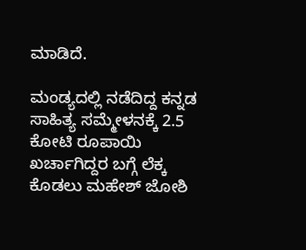ಮಾಡಿದೆ.

ಮಂಡ್ಯದಲ್ಲಿ ನಡೆದಿದ್ದ ಕನ್ನಡ ಸಾಹಿತ್ಯ ಸಮ್ಮೇಳನಕ್ಕೆ 2.5 ಕೋಟಿ ರೂಪಾಯಿ ಖರ್ಚಾಗಿದ್ದರ ಬಗ್ಗೆ ಲೆಕ್ಕ ಕೊಡಲು ಮಹೇಶ್ ಜೋಶಿ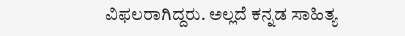ವಿಫಲರಾಗಿದ್ದರು. ಅಲ್ಲದೆ ಕನ್ನಡ ಸಾಹಿತ್ಯ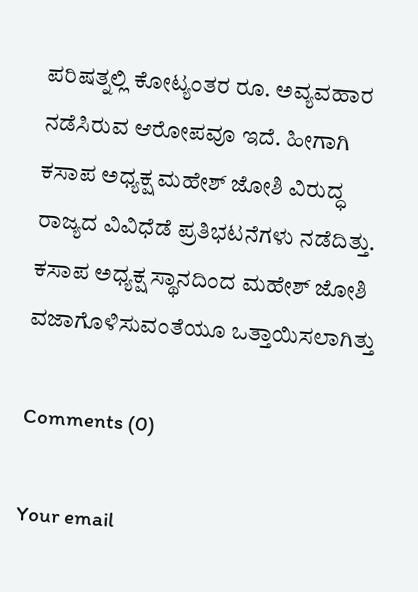ಪರಿಷತ್ನಲ್ಲಿ ಕೋಟ್ಯಂತರ ರೂ. ಅವ್ಯವಹಾರ ನಡೆಸಿರುವ ಆರೋಪವೂ ಇದೆ. ಹೀಗಾಗಿ ಕಸಾಪ ಅಧ್ಯಕ್ಷ ಮಹೇಶ್ ಜೋಶಿ ವಿರುದ್ಧ ರಾಜ್ಯದ ವಿವಿಧೆಡೆ ಪ್ರತಿಭಟನೆಗಳು ನಡೆದಿತ್ತು. ಕಸಾಪ ಅಧ್ಯಕ್ಷ ಸ್ಥಾನದಿಂದ ಮಹೇಶ್ ಜೋಶಿ ವಜಾಗೊಳಿಸುವಂತೆಯೂ ಒತ್ತಾಯಿಸಲಾಗಿತ್ತು

Comments (0)

Your email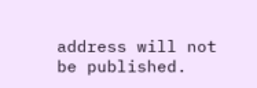address will not be published.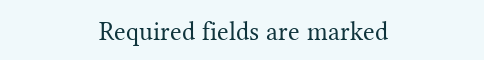Required fields are marked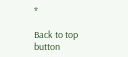*

Back to top button